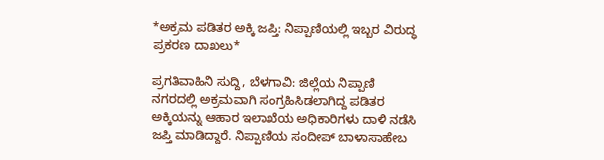*ಅಕ್ರಮ ಪಡಿತರ ಅಕ್ಕಿ ಜಪ್ತಿ: ನಿಪ್ಪಾಣಿಯಲ್ಲಿ ಇಬ್ಬರ ವಿರುದ್ಧ ಪ್ರಕರಣ ದಾಖಲು*

ಪ್ರಗತಿವಾಹಿನಿ ಸುದ್ದಿ, ಬೆಳಗಾವಿ: ಜಿಲ್ಲೆಯ ನಿಪ್ಪಾಣಿ ನಗರದಲ್ಲಿ ಅಕ್ರಮವಾಗಿ ಸಂಗ್ರಹಿಸಿಡಲಾಗಿದ್ದ ಪಡಿತರ ಅಕ್ಕಿಯನ್ನು ಆಹಾರ ಇಲಾಖೆಯ ಅಧಿಕಾರಿಗಳು ದಾಳಿ ನಡೆಸಿ ಜಪ್ತಿ ಮಾಡಿದ್ದಾರೆ. ನಿಪ್ಪಾಣಿಯ ಸಂದೀಪ್ ಬಾಳಾಸಾಹೇಬ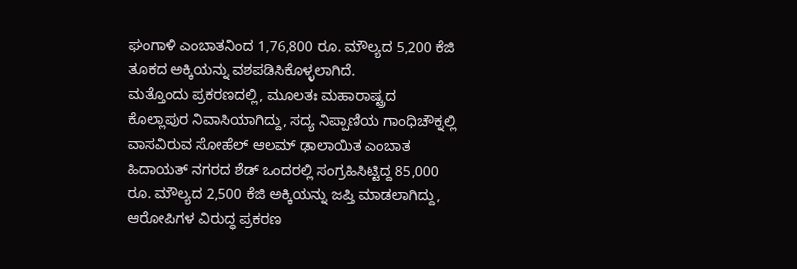ಘಂಗಾಳಿ ಎಂಬಾತನಿಂದ 1,76,800 ರೂ. ಮೌಲ್ಯದ 5,200 ಕೆಜಿ ತೂಕದ ಅಕ್ಕಿಯನ್ನು ವಶಪಡಿಸಿಕೊಳ್ಳಲಾಗಿದೆ.
ಮತ್ತೊಂದು ಪ್ರಕರಣದಲ್ಲಿ, ಮೂಲತಃ ಮಹಾರಾಷ್ಟ್ರದ ಕೊಲ್ಲಾಪುರ ನಿವಾಸಿಯಾಗಿದ್ದು, ಸದ್ಯ ನಿಪ್ಪಾಣಿಯ ಗಾಂಧಿಚೌಕ್ನಲ್ಲಿ ವಾಸವಿರುವ ಸೋಹೆಲ್ ಆಲಮ್ ಢಾಲಾಯಿತ ಎಂಬಾತ ಹಿದಾಯತ್ ನಗರದ ಶೆಡ್ ಒಂದರಲ್ಲಿ ಸಂಗ್ರಹಿಸಿಟ್ಟಿದ್ದ 85,000 ರೂ. ಮೌಲ್ಯದ 2,500 ಕೆಜಿ ಅಕ್ಕಿಯನ್ನು ಜಪ್ತಿ ಮಾಡಲಾಗಿದ್ದು, ಆರೋಪಿಗಳ ವಿರುದ್ಧ ಪ್ರಕರಣ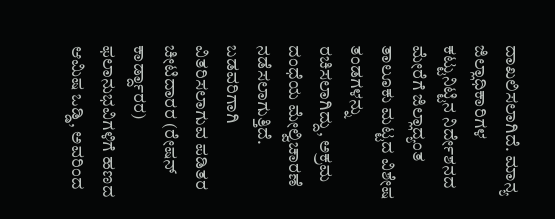ದಾಖಲಿಸಲಾಗಿದೆ. ಮಾನ್ಯ ಜಿಲ್ಲಾಧಿಕಾರಿಗಳ ಕಟ್ಟುನಿಟ್ಟಿನ ನಿರ್ದೇಶನದ ಮೇರೆಗೆ ಜಿಲ್ಲಾದ್ಯಂತ ತಾಲೂಕು ಮಟ್ಟದ ವಿಶೇಷ ತಂಡಗಳನ್ನು ರಚಿಸಲಾಗಿದ್ದು, ಅಕ್ರಮ ದಂಧೆಯ ಮೇಲ್ವಿಚಾರಣೆ ನಡೆಸಲಾಗುತ್ತಿದೆ.
ಬಡವರಿಗಾಗಿ ವಿತರಿಸಲಾಗುವ ಪಡಿತರ ಚೀಟಿದಾರರ (ರೇಷನ್ ಕಾರ್ಡ್ದಾರರ) ಫಲಾನುಭವಿಗಳಿಗೆ ಹಣದ ಆಮಿಷ ಒಡ್ಡಿ, ಅವರಿಂದ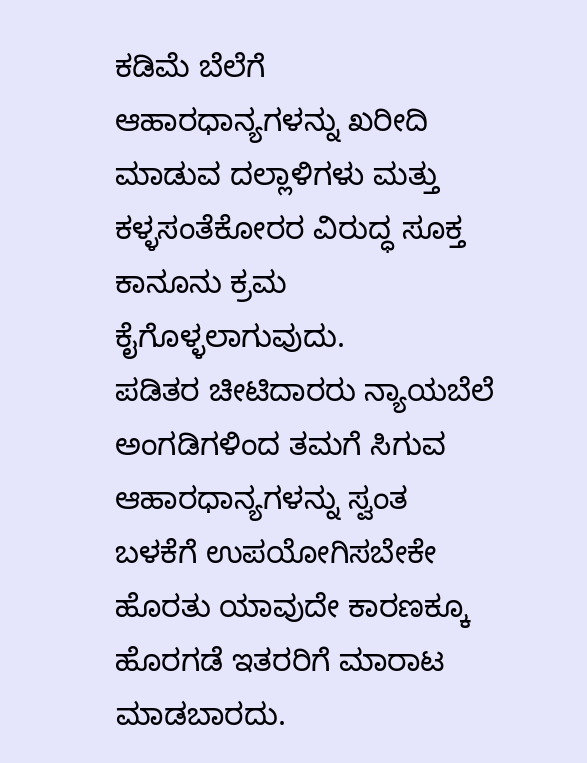ಕಡಿಮೆ ಬೆಲೆಗೆ ಆಹಾರಧಾನ್ಯಗಳನ್ನು ಖರೀದಿ ಮಾಡುವ ದಲ್ಲಾಳಿಗಳು ಮತ್ತು ಕಳ್ಳಸಂತೆಕೋರರ ವಿರುದ್ಧ ಸೂಕ್ತ ಕಾನೂನು ಕ್ರಮ ಕೈಗೊಳ್ಳಲಾಗುವುದು.
ಪಡಿತರ ಚೀಟಿದಾರರು ನ್ಯಾಯಬೆಲೆ ಅಂಗಡಿಗಳಿಂದ ತಮಗೆ ಸಿಗುವ ಆಹಾರಧಾನ್ಯಗಳನ್ನು ಸ್ವಂತ ಬಳಕೆಗೆ ಉಪಯೋಗಿಸಬೇಕೇ ಹೊರತು ಯಾವುದೇ ಕಾರಣಕ್ಕೂ ಹೊರಗಡೆ ಇತರರಿಗೆ ಮಾರಾಟ ಮಾಡಬಾರದು.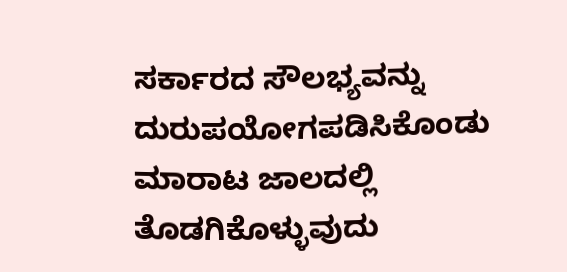ಸರ್ಕಾರದ ಸೌಲಭ್ಯವನ್ನು ದುರುಪಯೋಗಪಡಿಸಿಕೊಂಡು ಮಾರಾಟ ಜಾಲದಲ್ಲಿ ತೊಡಗಿಕೊಳ್ಳುವುದು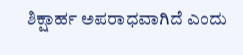ಶಿಕ್ಷಾರ್ಹ ಅಪರಾಧವಾಗಿದೆ ಎಂದು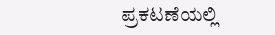ಪ್ರಕಟಣೆಯಲ್ಲಿ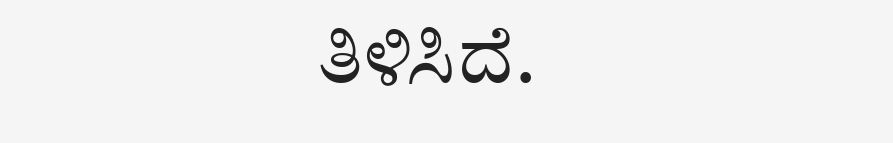ತಿಳಿಸಿದೆ.